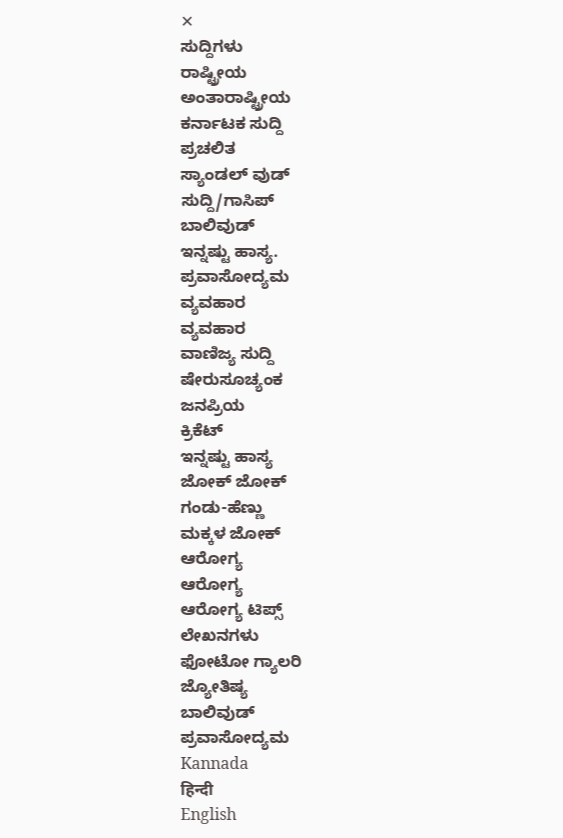✕
ಸುದ್ದಿಗಳು
ರಾಷ್ಟ್ರೀಯ
ಅಂತಾರಾಷ್ಟ್ರೀಯ
ಕರ್ನಾಟಕ ಸುದ್ದಿ
ಪ್ರಚಲಿತ
ಸ್ಯಾಂಡಲ್ ವುಡ್
ಸುದ್ದಿ/ಗಾಸಿಪ್
ಬಾಲಿವುಡ್
ಇನ್ನಷ್ಟು ಹಾಸ್ಯ.
ಪ್ರವಾಸೋದ್ಯಮ
ವ್ಯವಹಾರ
ವ್ಯವಹಾರ
ವಾಣಿಜ್ಯ ಸುದ್ದಿ
ಷೇರುಸೂಚ್ಯಂಕ
ಜನಪ್ರಿಯ
ಕ್ರಿಕೆಟ್
ಇನ್ನಷ್ಟು ಹಾಸ್ಯ
ಜೋಕ್ ಜೋಕ್
ಗಂಡು-ಹೆಣ್ಣು
ಮಕ್ಕಳ ಜೋಕ್
ಆರೋಗ್ಯ
ಆರೋಗ್ಯ
ಆರೋಗ್ಯ ಟಿಪ್ಸ್
ಲೇಖನಗಳು
ಫೋಟೋ ಗ್ಯಾಲರಿ
ಜ್ಯೋತಿಷ್ಯ
ಬಾಲಿವುಡ್
ಪ್ರವಾಸೋದ್ಯಮ
Kannada
हिन्दी
English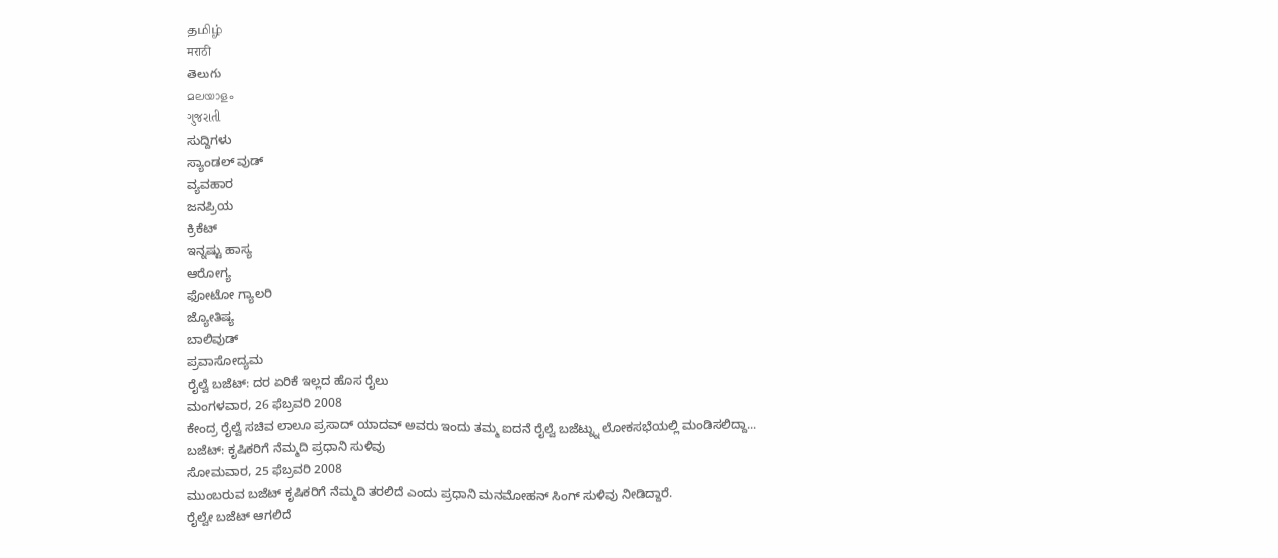தமிழ்
मराठी
తెలుగు
മലയാളം
ગુજરાતી
ಸುದ್ದಿಗಳು
ಸ್ಯಾಂಡಲ್ ವುಡ್
ವ್ಯವಹಾರ
ಜನಪ್ರಿಯ
ಕ್ರಿಕೆಟ್
ಇನ್ನಷ್ಟು ಹಾಸ್ಯ
ಆರೋಗ್ಯ
ಫೋಟೋ ಗ್ಯಾಲರಿ
ಜ್ಯೋತಿಷ್ಯ
ಬಾಲಿವುಡ್
ಪ್ರವಾಸೋದ್ಯಮ
ರೈಲ್ವೆ ಬಜೆಟ್: ದರ ಏರಿಕೆ ಇಲ್ಲದ ಹೊಸ ರೈಲು
ಮಂಗಳವಾರ, 26 ಫೆಬ್ರವರಿ 2008
ಕೇಂದ್ರ ರೈಲ್ವೆ ಸಚಿವ ಲಾಲೂ ಪ್ರಸಾದ್ ಯಾದವ್ ಅವರು ಇಂದು ತಮ್ಮ ಐದನೆ ರೈಲ್ವೆ ಬಜೆಟ್ನ್ನು ಲೋಕಸಭೆಯಲ್ಲಿ ಮಂಡಿಸಲಿದ್ದಾ...
ಬಜೆಟ್: ಕೃಷಿಕರಿಗೆ ನೆಮ್ಮದಿ ಪ್ರಧಾನಿ ಸುಳಿವು
ಸೋಮವಾರ, 25 ಫೆಬ್ರವರಿ 2008
ಮುಂಬರುವ ಬಜೆಟ್ ಕೃಷಿಕರಿಗೆ ನೆಮ್ಮದಿ ತರಲಿದೆ ಎಂದು ಪ್ರಧಾನಿ ಮನಮೋಹನ್ ಸಿಂಗ್ ಸುಳಿವು ನೀಡಿದ್ದಾರೆ.
ರೈಲ್ವೇ ಬಜೆಟ್ ಆಗಲಿದೆ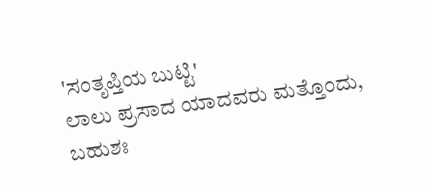'ಸಂತೃಪ್ತಿಯ ಬುಟ್ಟಿ'
ಲಾಲು ಪ್ರಸಾದ ಯಾದವರು ಮತ್ತೊಂದು, ಬಹುಶಃ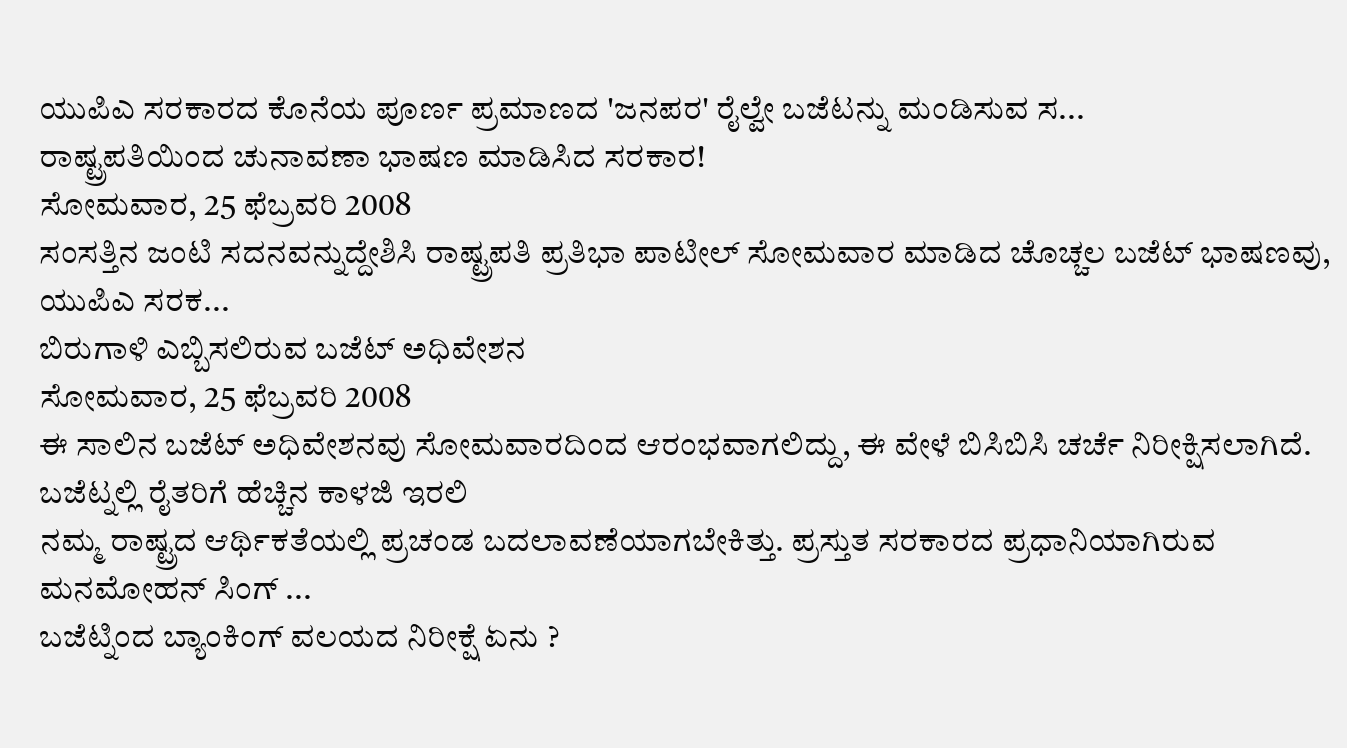ಯುಪಿಎ ಸರಕಾರದ ಕೊನೆಯ ಪೂರ್ಣ ಪ್ರಮಾಣದ 'ಜನಪರ' ರೈಲ್ವೇ ಬಜೆಟನ್ನು ಮಂಡಿಸುವ ಸ...
ರಾಷ್ಟ್ರಪತಿಯಿಂದ ಚುನಾವಣಾ ಭಾಷಣ ಮಾಡಿಸಿದ ಸರಕಾರ!
ಸೋಮವಾರ, 25 ಫೆಬ್ರವರಿ 2008
ಸಂಸತ್ತಿನ ಜಂಟಿ ಸದನವನ್ನುದ್ದೇಶಿಸಿ ರಾಷ್ಟ್ರಪತಿ ಪ್ರತಿಭಾ ಪಾಟೀಲ್ ಸೋಮವಾರ ಮಾಡಿದ ಚೊಚ್ಚಲ ಬಜೆಟ್ ಭಾಷಣವು, ಯುಪಿಎ ಸರಕ...
ಬಿರುಗಾಳಿ ಎಬ್ಬಿಸಲಿರುವ ಬಜೆಟ್ ಅಧಿವೇಶನ
ಸೋಮವಾರ, 25 ಫೆಬ್ರವರಿ 2008
ಈ ಸಾಲಿನ ಬಜೆಟ್ ಅಧಿವೇಶನವು ಸೋಮವಾರದಿಂದ ಆರಂಭವಾಗಲಿದ್ದು, ಈ ವೇಳೆ ಬಿಸಿಬಿಸಿ ಚರ್ಚೆ ನಿರೀಕ್ಷಿಸಲಾಗಿದೆ.
ಬಜೆಟ್ನಲ್ಲಿ ರೈತರಿಗೆ ಹೆಚ್ಚಿನ ಕಾಳಜಿ ಇರಲಿ
ನಮ್ಮ ರಾಷ್ಟ್ರದ ಆರ್ಥಿಕತೆಯಲ್ಲಿ ಪ್ರಚಂಡ ಬದಲಾವಣೆಯಾಗಬೇಕಿತ್ತು. ಪ್ರಸ್ತುತ ಸರಕಾರದ ಪ್ರಧಾನಿಯಾಗಿರುವ ಮನಮೋಹನ್ ಸಿಂಗ್ ...
ಬಜೆಟ್ನಿಂದ ಬ್ಯಾಂಕಿಂಗ್ ವಲಯದ ನಿರೀಕ್ಷೆ ಏನು ?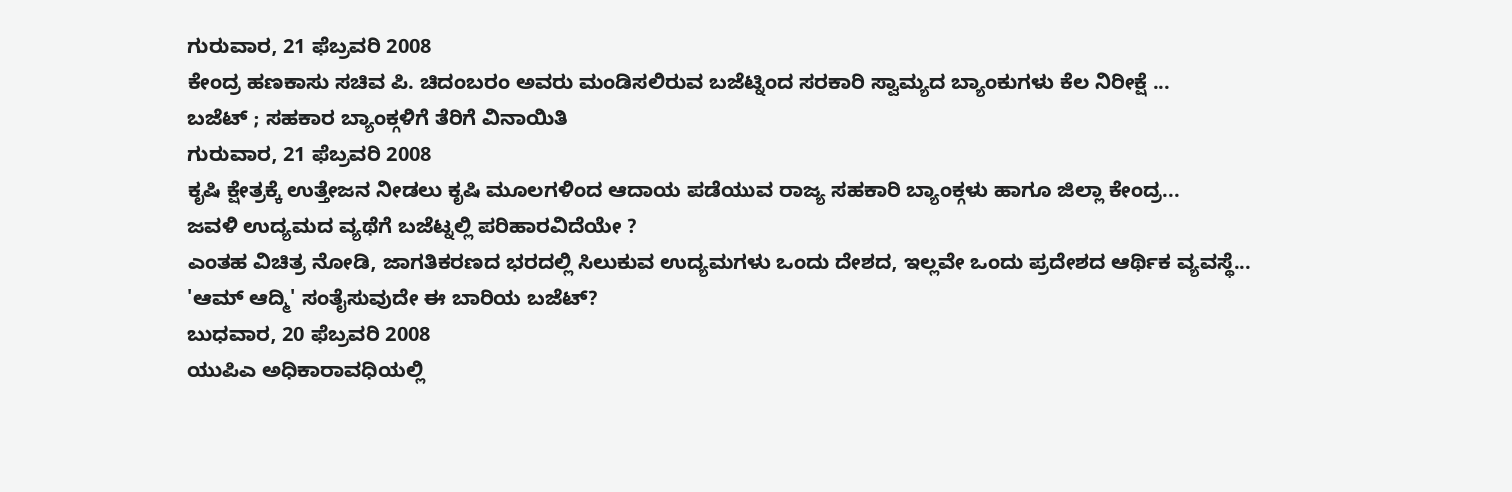ಗುರುವಾರ, 21 ಫೆಬ್ರವರಿ 2008
ಕೇಂದ್ರ ಹಣಕಾಸು ಸಚಿವ ಪಿ. ಚಿದಂಬರಂ ಅವರು ಮಂಡಿಸಲಿರುವ ಬಜೆಟ್ನಿಂದ ಸರಕಾರಿ ಸ್ವಾಮ್ಯದ ಬ್ಯಾಂಕುಗಳು ಕೆಲ ನಿರೀಕ್ಷೆ ...
ಬಜೆಟ್ ; ಸಹಕಾರ ಬ್ಯಾಂಕ್ಗಳಿಗೆ ತೆರಿಗೆ ವಿನಾಯಿತಿ
ಗುರುವಾರ, 21 ಫೆಬ್ರವರಿ 2008
ಕೃಷಿ ಕ್ಷೇತ್ರಕ್ಕೆ ಉತ್ತೇಜನ ನೀಡಲು ಕೃಷಿ ಮೂಲಗಳಿಂದ ಆದಾಯ ಪಡೆಯುವ ರಾಜ್ಯ ಸಹಕಾರಿ ಬ್ಯಾಂಕ್ಗಳು ಹಾಗೂ ಜಿಲ್ಲಾ ಕೇಂದ್ರ...
ಜವಳಿ ಉದ್ಯಮದ ವ್ಯಥೆಗೆ ಬಜೆಟ್ನಲ್ಲಿ ಪರಿಹಾರವಿದೆಯೇ ?
ಎಂತಹ ವಿಚಿತ್ರ ನೋಡಿ, ಜಾಗತಿಕರಣದ ಭರದಲ್ಲಿ ಸಿಲುಕುವ ಉದ್ಯಮಗಳು ಒಂದು ದೇಶದ, ಇಲ್ಲವೇ ಒಂದು ಪ್ರದೇಶದ ಆರ್ಥಿಕ ವ್ಯವಸ್ಥೆ...
'ಆಮ್ ಆದ್ಮಿ' ಸಂತೈಸುವುದೇ ಈ ಬಾರಿಯ ಬಜೆಟ್?
ಬುಧವಾರ, 20 ಫೆಬ್ರವರಿ 2008
ಯುಪಿಎ ಅಧಿಕಾರಾವಧಿಯಲ್ಲಿ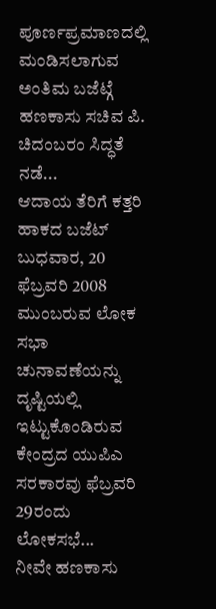ಪೂರ್ಣಪ್ರಮಾಣದಲ್ಲಿ ಮಂಡಿಸಲಾಗುವ ಅಂತಿಮ ಬಜೆಟ್ಗೆ ಹಣಕಾಸು ಸಚಿವ ಪಿ. ಚಿದಂಬರಂ ಸಿದ್ಧತೆ ನಡೆ...
ಆದಾಯ ತೆರಿಗೆ ಕತ್ತರಿ ಹಾಕದ ಬಜೆಟ್
ಬುಧವಾರ, 20 ಫೆಬ್ರವರಿ 2008
ಮುಂಬರುವ ಲೋಕ ಸಭಾ ಚುನಾವಣೆಯನ್ನು ದೃಷ್ಟಿಯಲ್ಲಿ ಇಟ್ಟುಕೊಂಡಿರುವ ಕೇಂದ್ರದ ಯುಪಿಎ ಸರಕಾರವು ಫೆಬ್ರವರಿ 29ರಂದು ಲೋಕಸಭೆ...
ನೀವೇ ಹಣಕಾಸು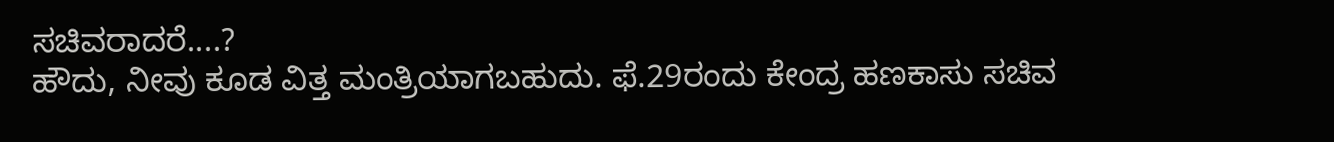ಸಚಿವರಾದರೆ....?
ಹೌದು, ನೀವು ಕೂಡ ವಿತ್ತ ಮಂತ್ರಿಯಾಗಬಹುದು. ಫೆ.29ರಂದು ಕೇಂದ್ರ ಹಣಕಾಸು ಸಚಿವ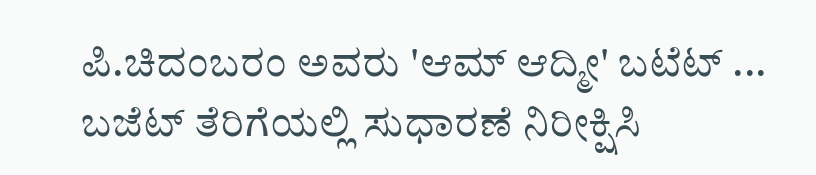ಪಿ.ಚಿದಂಬರಂ ಅವರು 'ಆಮ್ ಆದ್ಮೀ' ಬಟೆಟ್ ...
ಬಜೆಟ್ ತೆರಿಗೆಯಲ್ಲಿ ಸುಧಾರಣೆ ನಿರೀಕ್ಷಿಸಿ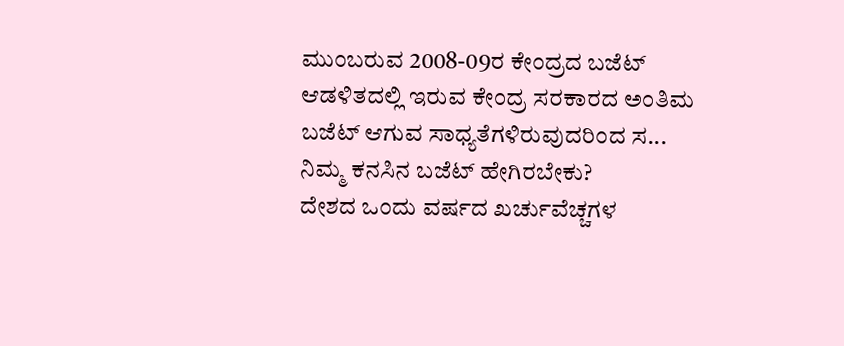ಮುಂಬರುವ 2008-09ರ ಕೇಂದ್ರದ ಬಜೆಟ್ ಆಡಳಿತದಲ್ಲಿ ಇರುವ ಕೇಂದ್ರ ಸರಕಾರದ ಅಂತಿಮ ಬಜೆಟ್ ಆಗುವ ಸಾಧ್ಯತೆಗಳಿರುವುದರಿಂದ ಸ...
ನಿಮ್ಮ ಕನಸಿನ ಬಜೆಟ್ ಹೇಗಿರಬೇಕು?
ದೇಶದ ಒಂದು ವರ್ಷದ ಖರ್ಚುವೆಚ್ಚಗಳ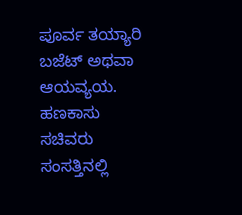ಪೂರ್ವ ತಯ್ಯಾರಿ ಬಜೆಟ್ ಅಥವಾ ಆಯವ್ಯಯ. ಹಣಕಾಸು ಸಚಿವರು ಸಂಸತ್ತಿನಲ್ಲಿ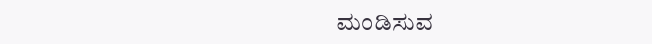ಮಂಡಿಸುವ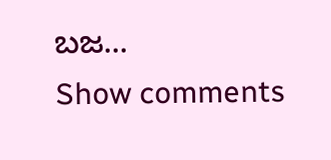ಬಜ...
Show comments